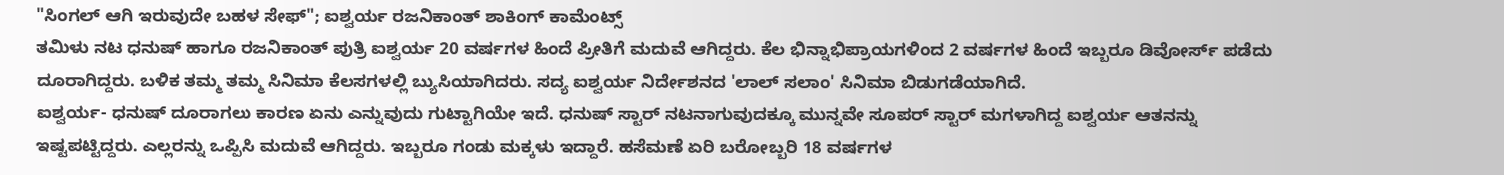"ಸಿಂಗಲ್ ಆಗಿ ಇರುವುದೇ ಬಹಳ ಸೇಫ್"; ಐಶ್ವರ್ಯ ರಜನಿಕಾಂತ್ ಶಾಕಿಂಗ್ ಕಾಮೆಂಟ್ಸ್
ತಮಿಳು ನಟ ಧನುಷ್ ಹಾಗೂ ರಜನಿಕಾಂತ್ ಪುತ್ರಿ ಐಶ್ವರ್ಯ 20 ವರ್ಷಗಳ ಹಿಂದೆ ಪ್ರೀತಿಗೆ ಮದುವೆ ಆಗಿದ್ದರು. ಕೆಲ ಭಿನ್ನಾಭಿಪ್ರಾಯಗಳಿಂದ 2 ವರ್ಷಗಳ ಹಿಂದೆ ಇಬ್ಬರೂ ಡಿವೋರ್ಸ್ ಪಡೆದು ದೂರಾಗಿದ್ದರು. ಬಳಿಕ ತಮ್ಮ ತಮ್ಮ ಸಿನಿಮಾ ಕೆಲಸಗಳಲ್ಲಿ ಬ್ಯುಸಿಯಾಗಿದರು. ಸದ್ಯ ಐಶ್ವರ್ಯ ನಿರ್ದೇಶನದ 'ಲಾಲ್ ಸಲಾಂ' ಸಿನಿಮಾ ಬಿಡುಗಡೆಯಾಗಿದೆ.
ಐಶ್ವರ್ಯ- ಧನುಷ್ ದೂರಾಗಲು ಕಾರಣ ಏನು ಎನ್ನುವುದು ಗುಟ್ಟಾಗಿಯೇ ಇದೆ. ಧನುಷ್ ಸ್ಟಾರ್ ನಟನಾಗುವುದಕ್ಕೂ ಮುನ್ನವೇ ಸೂಪರ್ ಸ್ಟಾರ್ ಮಗಳಾಗಿದ್ದ ಐಶ್ವರ್ಯ ಆತನನ್ನು ಇಷ್ಟಪಟ್ಟಿದ್ದರು. ಎಲ್ಲರನ್ನು ಒಪ್ಪಿಸಿ ಮದುವೆ ಆಗಿದ್ದರು. ಇಬ್ಬರೂ ಗಂಡು ಮಕ್ಕಳು ಇದ್ದಾರೆ. ಹಸೆಮಣೆ ಏರಿ ಬರೋಬ್ಬರಿ 18 ವರ್ಷಗಳ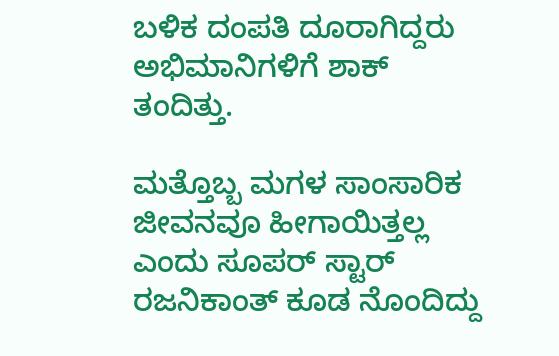ಬಳಿಕ ದಂಪತಿ ದೂರಾಗಿದ್ದರು ಅಭಿಮಾನಿಗಳಿಗೆ ಶಾಕ್ ತಂದಿತ್ತು.

ಮತ್ತೊಬ್ಬ ಮಗಳ ಸಾಂಸಾರಿಕ ಜೀವನವೂ ಹೀಗಾಯಿತ್ತಲ್ಲ ಎಂದು ಸೂಪರ್ ಸ್ಟಾರ್ ರಜನಿಕಾಂತ್ ಕೂಡ ನೊಂದಿದ್ದು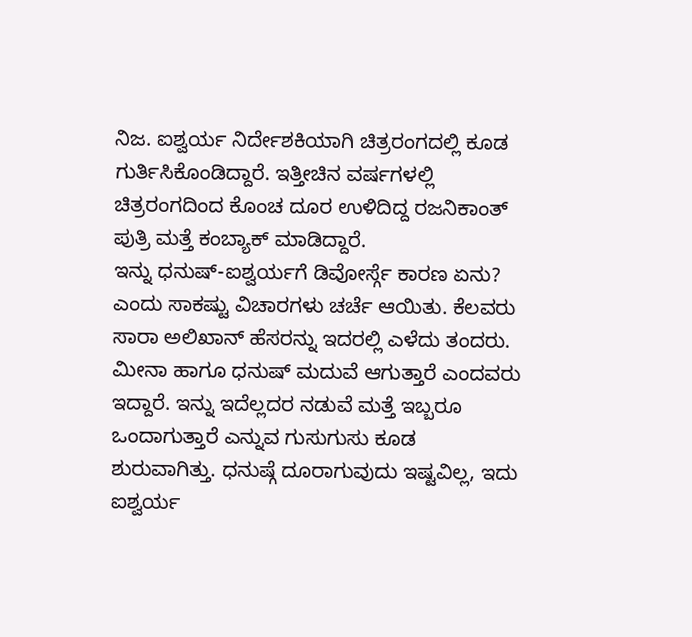ನಿಜ. ಐಶ್ವರ್ಯ ನಿರ್ದೇಶಕಿಯಾಗಿ ಚಿತ್ರರಂಗದಲ್ಲಿ ಕೂಡ ಗುರ್ತಿಸಿಕೊಂಡಿದ್ದಾರೆ. ಇತ್ತೀಚಿನ ವರ್ಷಗಳಲ್ಲಿ ಚಿತ್ರರಂಗದಿಂದ ಕೊಂಚ ದೂರ ಉಳಿದಿದ್ದ ರಜನಿಕಾಂತ್ ಪುತ್ರಿ ಮತ್ತೆ ಕಂಬ್ಯಾಕ್ ಮಾಡಿದ್ದಾರೆ.
ಇನ್ನು ಧನುಷ್-ಐಶ್ವರ್ಯಗೆ ಡಿವೋರ್ಸ್ಗೆ ಕಾರಣ ಏನು? ಎಂದು ಸಾಕಷ್ಟು ವಿಚಾರಗಳು ಚರ್ಚೆ ಆಯಿತು. ಕೆಲವರು ಸಾರಾ ಅಲಿಖಾನ್ ಹೆಸರನ್ನು ಇದರಲ್ಲಿ ಎಳೆದು ತಂದರು. ಮೀನಾ ಹಾಗೂ ಧನುಷ್ ಮದುವೆ ಆಗುತ್ತಾರೆ ಎಂದವರು ಇದ್ದಾರೆ. ಇನ್ನು ಇದೆಲ್ಲದರ ನಡುವೆ ಮತ್ತೆ ಇಬ್ಬರೂ ಒಂದಾಗುತ್ತಾರೆ ಎನ್ನುವ ಗುಸುಗುಸು ಕೂಡ ಶುರುವಾಗಿತ್ತು. ಧನುಷ್ಗೆ ದೂರಾಗುವುದು ಇಷ್ಟವಿಲ್ಲ, ಇದು ಐಶ್ವರ್ಯ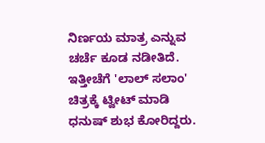ನಿರ್ಣಯ ಮಾತ್ರ ಎನ್ನುವ ಚರ್ಚೆ ಕೂಡ ನಡೀತಿದೆ. ಇತ್ತೀಚೆಗೆ 'ಲಾಲ್ ಸಲಾಂ' ಚಿತ್ರಕ್ಕೆ ಟ್ವೀಟ್ ಮಾಡಿ ಧನುಷ್ ಶುಭ ಕೋರಿದ್ದರು.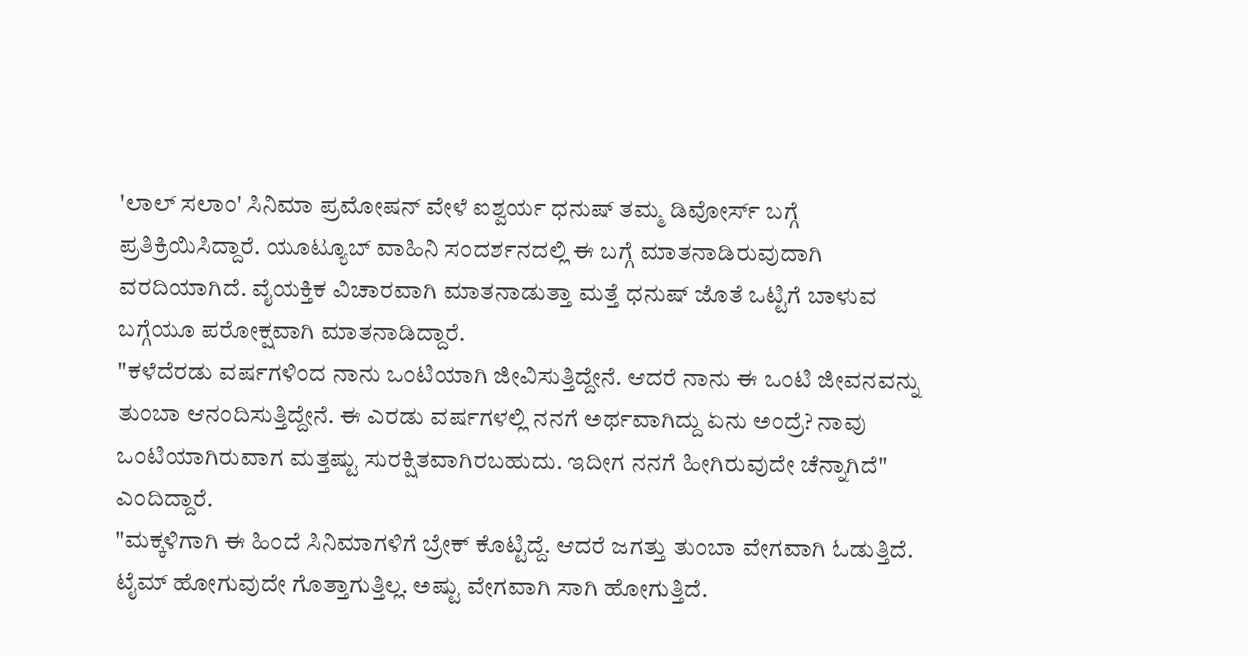'ಲಾಲ್ ಸಲಾಂ' ಸಿನಿಮಾ ಪ್ರಮೋಷನ್ ವೇಳೆ ಐಶ್ವರ್ಯ ಧನುಷ್ ತಮ್ಮ ಡಿವೋರ್ಸ್ ಬಗ್ಗೆ ಪ್ರತಿಕ್ರಿಯಿಸಿದ್ದಾರೆ. ಯೂಟ್ಯೂಬ್ ವಾಹಿನಿ ಸಂದರ್ಶನದಲ್ಲಿ ಈ ಬಗ್ಗೆ ಮಾತನಾಡಿರುವುದಾಗಿ ವರದಿಯಾಗಿದೆ. ವೈಯಕ್ತಿಕ ವಿಚಾರವಾಗಿ ಮಾತನಾಡುತ್ತಾ ಮತ್ತೆ ಧನುಷ್ ಜೊತೆ ಒಟ್ಟಿಗೆ ಬಾಳುವ ಬಗ್ಗೆಯೂ ಪರೋಕ್ಷವಾಗಿ ಮಾತನಾಡಿದ್ದಾರೆ.
"ಕಳೆದೆರಡು ವರ್ಷಗಳಿಂದ ನಾನು ಒಂಟಿಯಾಗಿ ಜೀವಿಸುತ್ತಿದ್ದೇನೆ. ಆದರೆ ನಾನು ಈ ಒಂಟಿ ಜೀವನವನ್ನು ತುಂಬಾ ಆನಂದಿಸುತ್ತಿದ್ದೇನೆ. ಈ ಎರಡು ವರ್ಷಗಳಲ್ಲಿ ನನಗೆ ಅರ್ಥವಾಗಿದ್ದು ಏನು ಅಂದ್ರೆ? ನಾವು ಒಂಟಿಯಾಗಿರುವಾಗ ಮತ್ತಷ್ಟು ಸುರಕ್ಷಿತವಾಗಿರಬಹುದು. ಇದೀಗ ನನಗೆ ಹೀಗಿರುವುದೇ ಚೆನ್ನಾಗಿದೆ" ಎಂದಿದ್ದಾರೆ.
"ಮಕ್ಕಳಿಗಾಗಿ ಈ ಹಿಂದೆ ಸಿನಿಮಾಗಳಿಗೆ ಬ್ರೇಕ್ ಕೊಟ್ಟಿದ್ದೆ. ಆದರೆ ಜಗತ್ತು ತುಂಬಾ ವೇಗವಾಗಿ ಓಡುತ್ತಿದೆ. ಟೈಮ್ ಹೋಗುವುದೇ ಗೊತ್ತಾಗುತ್ತಿಲ್ಲ. ಅಷ್ಟು ವೇಗವಾಗಿ ಸಾಗಿ ಹೋಗುತ್ತಿದೆ.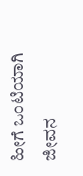ಹೀಗೆ ಒಂಟಿಯಾಗಿ ಜೀವನ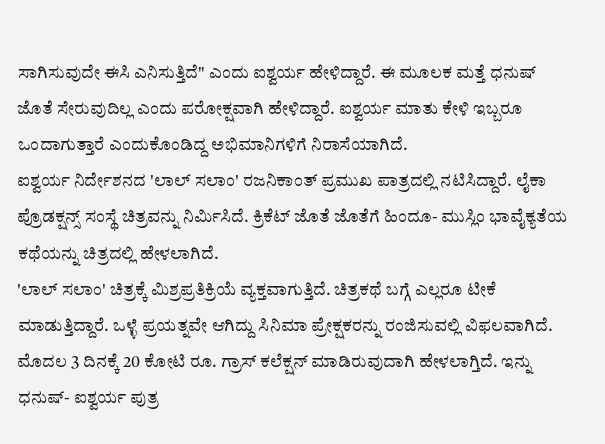ಸಾಗಿಸುವುದೇ ಈಸಿ ಎನಿಸುತ್ತಿದೆ" ಎಂದು ಐಶ್ವರ್ಯ ಹೇಳಿದ್ದಾರೆ. ಈ ಮೂಲಕ ಮತ್ತೆ ಧನುಷ್ ಜೊತೆ ಸೇರುವುದಿಲ್ಲ ಎಂದು ಪರೋಕ್ಷವಾಗಿ ಹೇಳಿದ್ದಾರೆ. ಐಶ್ವರ್ಯ ಮಾತು ಕೇಳಿ ಇಬ್ಬರೂ ಒಂದಾಗುತ್ತಾರೆ ಎಂದುಕೊಂಡಿದ್ದ ಅಭಿಮಾನಿಗಳಿಗೆ ನಿರಾಸೆಯಾಗಿದೆ.
ಐಶ್ವರ್ಯ ನಿರ್ದೇಶನದ 'ಲಾಲ್ ಸಲಾಂ' ರಜನಿಕಾಂತ್ ಪ್ರಮುಖ ಪಾತ್ರದಲ್ಲಿ ನಟಿಸಿದ್ದಾರೆ. ಲೈಕಾ ಪ್ರೊಡಕ್ಷನ್ಸ್ ಸಂಸ್ಥೆ ಚಿತ್ರವನ್ನು ನಿರ್ಮಿಸಿದೆ. ಕ್ರಿಕೆಟ್ ಜೊತೆ ಜೊತೆಗೆ ಹಿಂದೂ- ಮುಸ್ಲಿಂ ಭಾವೈಕ್ಯತೆಯ ಕಥೆಯನ್ನು ಚಿತ್ರದಲ್ಲಿ ಹೇಳಲಾಗಿದೆ.
'ಲಾಲ್ ಸಲಾಂ' ಚಿತ್ರಕ್ಕೆ ಮಿಶ್ರಪ್ರತಿಕ್ರಿಯೆ ವ್ಯಕ್ತವಾಗುತ್ತಿದೆ. ಚಿತ್ರಕಥೆ ಬಗ್ಗೆ ಎಲ್ಲರೂ ಟೀಕೆ ಮಾಡುತ್ತಿದ್ದಾರೆ. ಒಳ್ಳೆ ಪ್ರಯತ್ನವೇ ಆಗಿದ್ದು ಸಿನಿಮಾ ಪ್ರೇಕ್ಷಕರನ್ನು ರಂಜಿಸುವಲ್ಲಿ ವಿಫಲವಾಗಿದೆ. ಮೊದಲ 3 ದಿನಕ್ಕೆ 20 ಕೋಟಿ ರೂ. ಗ್ರಾಸ್ ಕಲೆಕ್ಷನ್ ಮಾಡಿರುವುದಾಗಿ ಹೇಳಲಾಗ್ತಿದೆ. ಇನ್ನು ಧನುಷ್- ಐಶ್ವರ್ಯ ಪುತ್ರ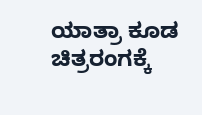ಯಾತ್ರಾ ಕೂಡ ಚಿತ್ರರಂಗಕ್ಕೆ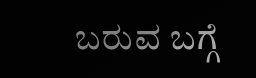ಬರುವ ಬಗ್ಗೆ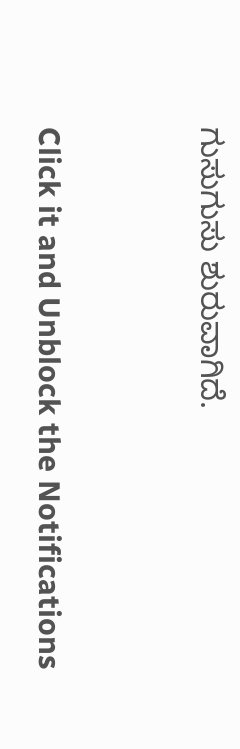ಗುಸುಗುಸು ಶುರುವಾಗಿದೆ.


Click it and Unblock the Notifications